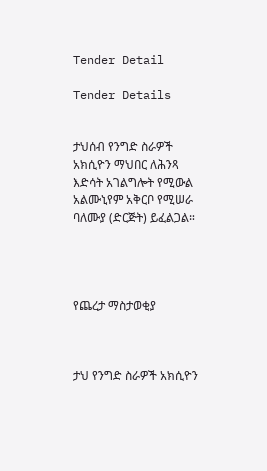Tender Detail

Tender Details


ታህሰብ የንግድ ስራዎች አክሲዮን ማህበር ለሕንጻ እድሳት አገልግሎት የሚውል አልሙኒየም አቅርቦ የሚሠራ ባለሙያ (ድርጅት) ይፈልጋል።




የጨረታ ማስታወቂያ



ታህ የንግድ ስራዎች አክሲዮን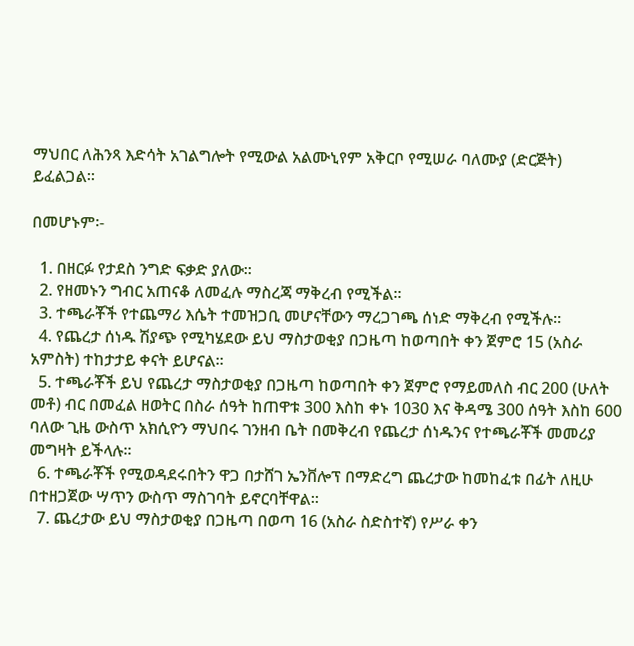ማህበር ለሕንጻ እድሳት አገልግሎት የሚውል አልሙኒየም አቅርቦ የሚሠራ ባለሙያ (ድርጅት) ይፈልጋል።

በመሆኑም፡-

  1. በዘርፉ የታደስ ንግድ ፍቃድ ያለው።
  2. የዘመኑን ግብር አጠናቆ ለመፈሉ ማስረጃ ማቅረብ የሚችል።
  3. ተጫራቾች የተጨማሪ እሴት ተመዝጋቢ መሆናቸውን ማረጋገጫ ሰነድ ማቅረብ የሚችሉ።
  4. የጨረታ ሰነዱ ሽያጭ የሚካሄደው ይህ ማስታወቂያ በጋዜጣ ከወጣበት ቀን ጀምሮ 15 (አስራ አምስት) ተከታታይ ቀናት ይሆናል።
  5. ተጫራቾች ይህ የጨረታ ማስታወቂያ በጋዜጣ ከወጣበት ቀን ጀምሮ የማይመለስ ብር 200 (ሁለት መቶ) ብር በመፈል ዘወትር በስራ ሰዓት ከጠዋቱ 300 እስከ ቀኑ 1030 እና ቅዳሜ 300 ሰዓት እስከ 600 ባለው ጊዜ ውስጥ አክሲዮን ማህበሩ ገንዘብ ቤት በመቅረብ የጨረታ ሰነዱንና የተጫራቾች መመሪያ መግዛት ይችላሉ።
  6. ተጫራቾች የሚወዳደሩበትን ዋጋ በታሸገ ኤንቨሎፕ በማድረግ ጨረታው ከመከፈቱ በፊት ለዚሁ በተዘጋጀው ሣጥን ውስጥ ማስገባት ይኖርባቸዋል።
  7. ጨረታው ይህ ማስታወቂያ በጋዜጣ በወጣ 16 (አስራ ስድስተኛ) የሥራ ቀን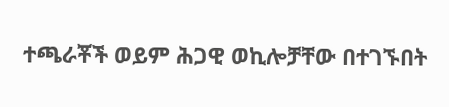ተጫራቾች ወይም ሕጋዊ ወኪሎቻቸው በተገኙበት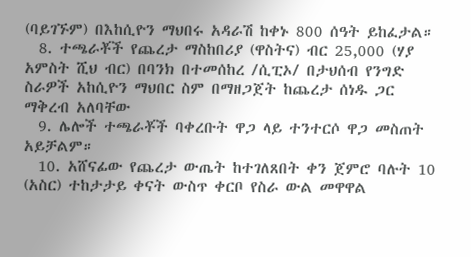(ባይገኙም) በእከሲዮን ማህበሩ አዳራሽ ከቀኑ 800 ሰዓት ይከፈታል።
  8. ተጫራቾች የጨረታ ማስከበሪያ (ዋስትና) ብር 25,000 (ሃያ አምስት ሺህ ብር) በባንክ በተመሰከረ /ሲፒኦ/ በታህሰብ የንግድ ስራዎች አከሲዮን ማህበር ስም በማዘጋጀት ከጨረታ ሰነዱ ጋር ማቅረብ አለባቸው
  9. ሌሎች ተጫራቾች ባቀረቡት ዋጋ ላይ ተንተርሶ ዋጋ መስጠት አይቻልም።
  10. አሸናፊው የጨረታ ውጤት ከተገለጸበት ቀን ጀምሮ ባሉት 10 (አስር) ተከታታይ ቀናት ውስጥ ቀርቦ የስራ ውል መዋዋል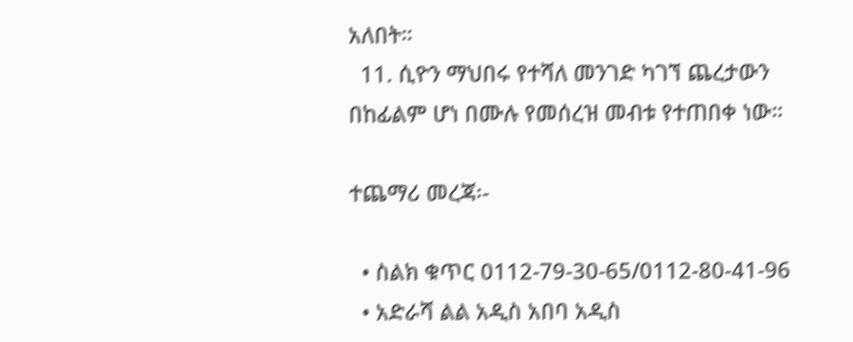አለበት።
  11. ሲዮን ማህበሩ የተሻለ መንገድ ካገኘ ጨረታውን በከፊልም ሆነ በሙሉ የመሰረዝ መብቱ የተጠበቀ ነው።

ተጨማሪ መረጃ፡-

  • ስልክ ቁጥር 0112-79-30-65/0112-80-41-96
  • አድራሻ ልል አዲስ አበባ አዲስ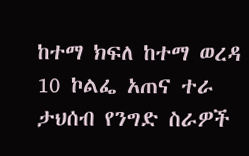ከተማ ክፍለ ከተማ ወረዳ 10 ኮልፌ አጠና ተራ ታህሰብ የንግድ ስራዎች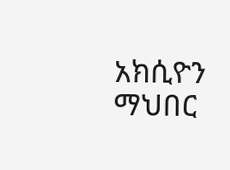አክሲዮን ማህበር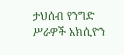ታህሰብ የንግድ ሥራዎች አክሲዮን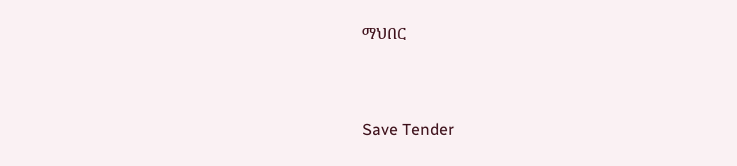ማህበር



Save Tender